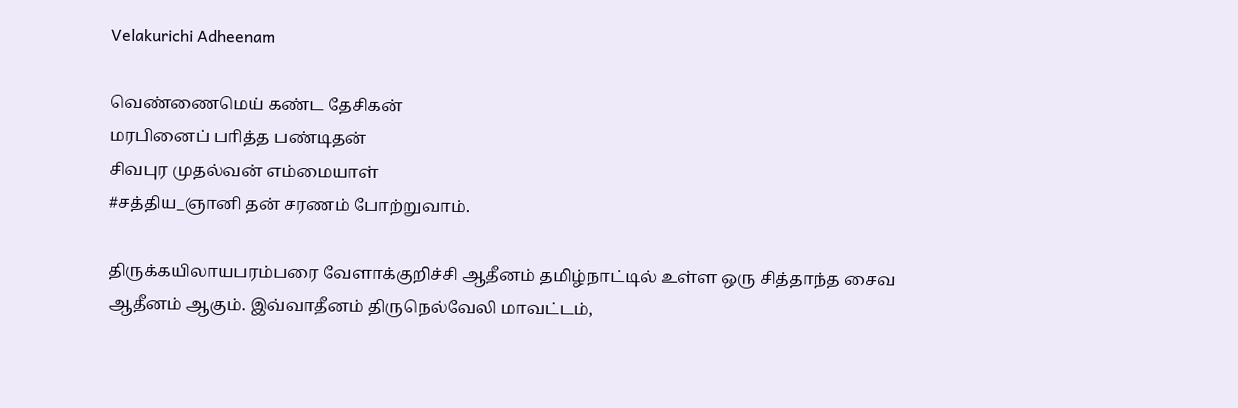Velakurichi Adheenam

வெண்ணைமெய் கண்ட தேசிகன்
மரபினைப் பாித்த பண்டிதன்
சிவபுர முதல்வன் எம்மையாள்
#சத்திய_ஞானி தன் சரணம் போற்றுவாம்.

திருக்கயிலாயபரம்பரை வேளாக்குறிச்சி ஆதீனம் தமிழ்நாட்டில் உள்ள ஒரு சித்தாந்த சைவ ஆதீனம் ஆகும். இவ்வாதீனம் திருநெல்வேலி மாவட்டம்,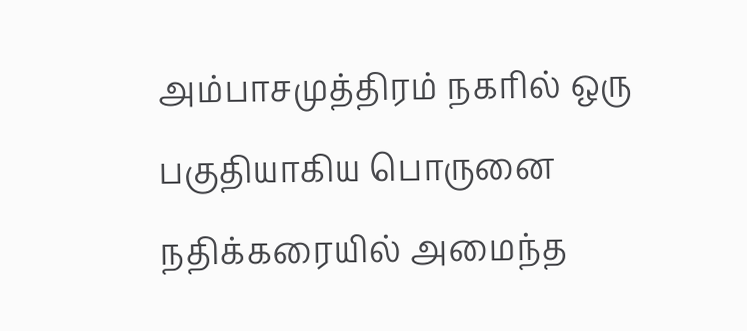அம்பாசமுத்திரம் நகரில் ஒரு பகுதியாகிய பொருனை நதிக்கரையில் அமைந்த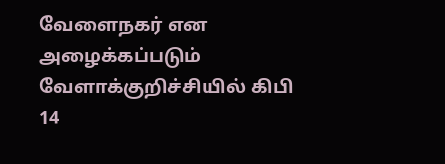வேளைநகர் என அழைக்கப்படும் வேளாக்குறிச்சியில் கிபி 14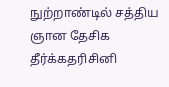நுற்றாண்டில் சத்திய ஞான தேசிக தீர்க்கதரிசினி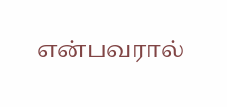என்பவரால்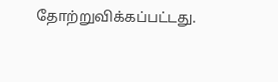தோற்றுவிக்கப்பட்டது.